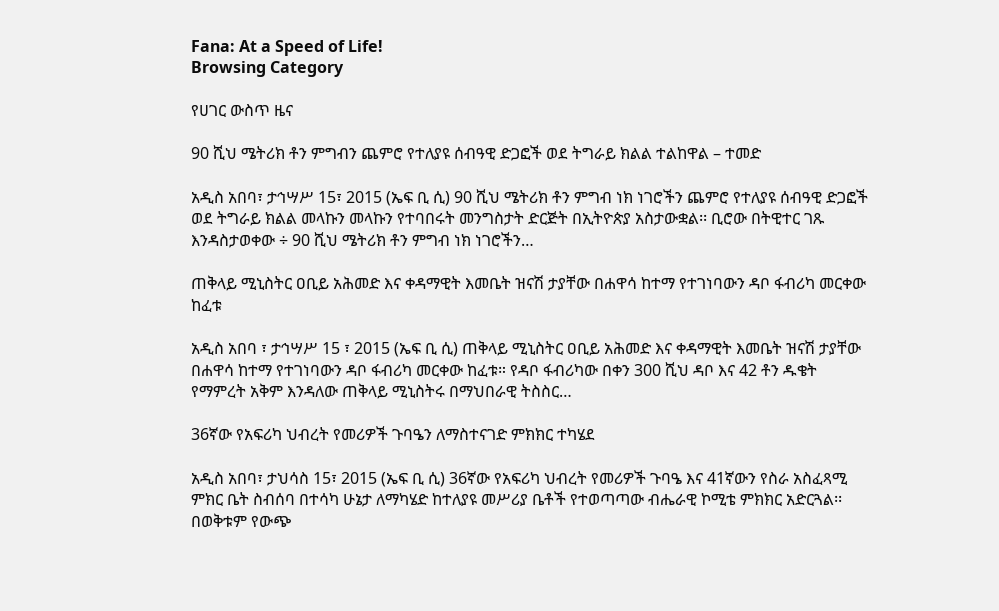Fana: At a Speed of Life!
Browsing Category

የሀገር ውስጥ ዜና

90 ሺህ ሜትሪክ ቶን ምግብን ጨምሮ የተለያዩ ሰብዓዊ ድጋፎች ወደ ትግራይ ክልል ተልከዋል – ተመድ

አዲስ አበባ፣ ታኅሣሥ 15፣ 2015 (ኤፍ ቢ ሲ) 90 ሺህ ሜትሪክ ቶን ምግብ ነክ ነገሮችን ጨምሮ የተለያዩ ሰብዓዊ ድጋፎች ወደ ትግራይ ክልል መላኩን መላኩን የተባበሩት መንግስታት ድርጅት በኢትዮጵያ አስታውቋል፡፡ ቢሮው በትዊተር ገጹ እንዳስታወቀው ÷ 90 ሺህ ሜትሪክ ቶን ምግብ ነክ ነገሮችን…

ጠቅላይ ሚኒስትር ዐቢይ አሕመድ እና ቀዳማዊት እመቤት ዝናሽ ታያቸው በሐዋሳ ከተማ የተገነባውን ዳቦ ፋብሪካ መርቀው ከፈቱ

አዲስ አበባ ፣ ታኅሣሥ 15 ፣ 2015 (ኤፍ ቢ ሲ) ጠቅላይ ሚኒስትር ዐቢይ አሕመድ እና ቀዳማዊት እመቤት ዝናሽ ታያቸው በሐዋሳ ከተማ የተገነባውን ዳቦ ፋብሪካ መርቀው ከፈቱ። የዳቦ ፋብሪካው በቀን 300 ሺህ ዳቦ እና 42 ቶን ዱቄት የማምረት አቅም እንዳለው ጠቅላይ ሚኒስትሩ በማህበራዊ ትስስር…

36ኛው የአፍሪካ ህብረት የመሪዎች ጉባዔን ለማስተናገድ ምክክር ተካሄደ

አዲስ አበባ፣ ታህሳስ 15፣ 2015 (ኤፍ ቢ ሲ) 36ኛው የአፍሪካ ህብረት የመሪዎች ጉባዔ እና 41ኛውን የስራ አስፈጻሚ ምክር ቤት ስብሰባ በተሳካ ሁኔታ ለማካሄድ ከተለያዩ መሥሪያ ቤቶች የተወጣጣው ብሔራዊ ኮሚቴ ምክክር አድርጓል፡፡ በወቅቱም የውጭ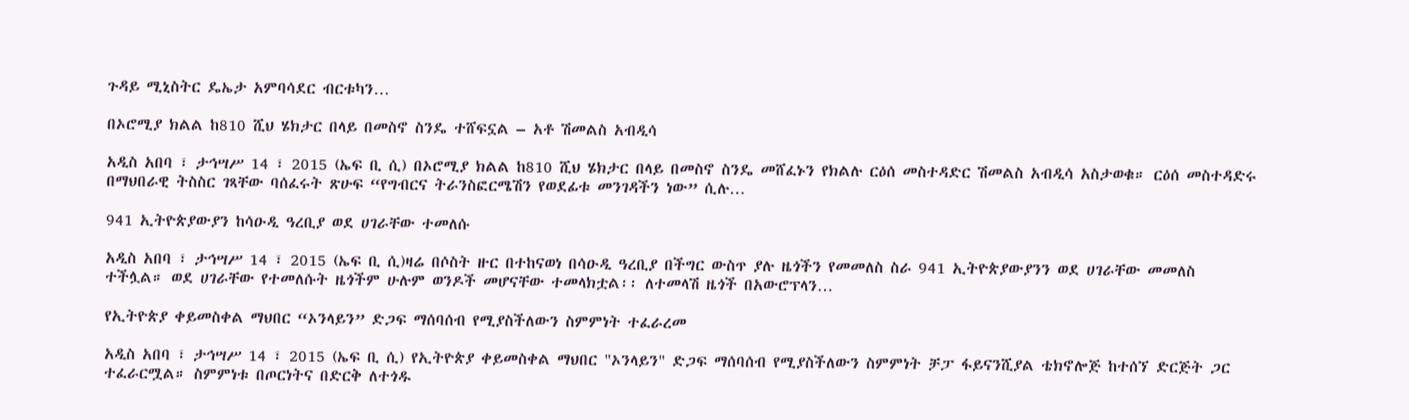ጉዳይ ሚኒስትር ዴኤታ አምባሳደር ብርቱካን…

በኦሮሚያ ክልል ከ810 ሺህ ሄክታር በላይ በመስኖ ስንዴ ተሸፍኗል – አቶ ሽመልስ አብዲሳ

አዲስ አበባ ፣ ታኅሣሥ 14 ፣ 2015 (ኤፍ ቢ ሲ) በኦሮሚያ ክልል ከ810 ሺህ ሄክታር በላይ በመስኖ ስንዴ መሸፈኑን የክልሉ ርዕሰ መስተዳድር ሽመልስ አብዲሳ አስታወቁ። ርዕሰ መስተዳድሩ በማህበራዊ ትስስር ገጻቸው ባሰፈሩት ጽሁፍ “የግብርና ትራንስፎርሜሽን የወደፊቱ መንገዳችን ነው” ሲሉ…

941 ኢትዮጵያውያን ከሳዑዲ ዓረቢያ ወደ ሀገራቸው ተመለሱ

አዲስ አበባ ፣ ታኅሣሥ 14 ፣ 2015 (ኤፍ ቢ ሲ)ዛሬ በሶስት ዙር በተከናወነ በሳዑዲ ዓረቢያ በችግር ውስጥ ያሉ ዜጎችን የመመለስ ስራ 941 ኢትዮጵያውያንን ወደ ሀገራቸው መመለስ ተችሏል። ወደ ሀገራቸው የተመለሱት ዜጎችም ሁሉም ወንዶች መሆናቸው ተመላክቷል፡፡ ለተመላሽ ዜጎች በአውሮፕላን…

የኢትዮጵያ ቀይመስቀል ማህበር “ኦንላይን” ድጋፍ ማሰባሰብ የሚያስችለውን ስምምነት ተፈራረመ

አዲስ አበባ ፣ ታኅሣሥ 14 ፣ 2015 (ኤፍ ቢ ሲ) የኢትዮጵያ ቀይመስቀል ማህበር "ኦንላይን" ድጋፍ ማሰባሰብ የሚያስችለውን ስምምነት ቻፓ ፋይናንሺያል ቴክኖሎጅ ከተሰኘ ድርጅት ጋር ተፈራርሟል። ስምምነቱ በጦርነትና በድርቅ ለተጎዱ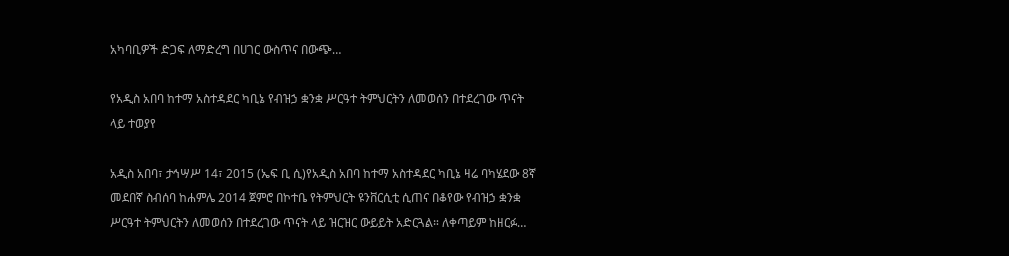አካባቢዎች ድጋፍ ለማድረግ በሀገር ውስጥና በውጭ…

የአዲስ አበባ ከተማ አስተዳደር ካቢኔ የብዝኃ ቋንቋ ሥርዓተ ትምህርትን ለመወሰን በተደረገው ጥናት ላይ ተወያየ

አዲስ አበባ፣ ታኅሣሥ 14፣ 2015 (ኤፍ ቢ ሲ)የአዲስ አበባ ከተማ አስተዳደር ካቢኔ ዛሬ ባካሄደው 8ኛ መደበኛ ስብሰባ ከሐምሌ 2014 ጀምሮ በኮተቤ የትምህርት ዩንቨርሲቲ ሲጠና በቆየው የብዝኃ ቋንቋ ሥርዓተ ትምህርትን ለመወሰን በተደረገው ጥናት ላይ ዝርዝር ውይይት አድርጓል። ለቀጣይም ከዘርፉ…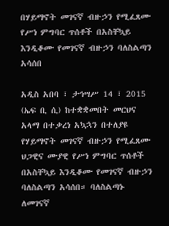በሃይማኖት መገናኛ ብዙኃን የሚፈጸሙ የሥነ ምግባር ጥሰቶች በአስቸኳይ እንዲቆሙ የመገናኛ ብዙኃን ባለስልጣን አሳሰበ

አዲስ አበባ ፣ ታኅሣሥ 14 ፣ 2015 (ኤፍ ቢ ሲ) ከተቋቋመበት መርህና አላማ በተቃረነ አኳኋን በተለያዩ የሃይማኖት መገናኛ ብዙኃን የሚፈጸሙ ህጋዊና ሙያዊ የሥነ ምግባር ጥሰቶች በአስቸኳይ እንዲቆሙ የመገናኛ ብዙኃን ባለስልጣን አሳሰበ። ባለስልጣኑ ለመገናኛ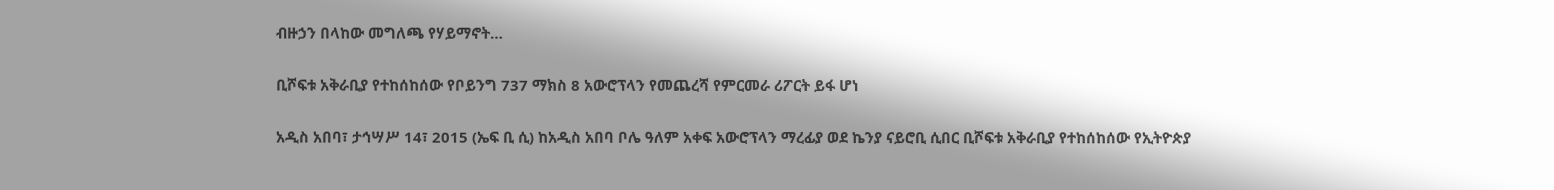ብዙኃን በላከው መግለጫ የሃይማኖት…

ቢሾፍቱ አቅራቢያ የተከሰከሰው የቦይንግ 737 ማክስ 8 አውሮፕላን የመጨረሻ የምርመራ ሪፖርት ይፋ ሆነ

አዲስ አበባ፣ ታኅሣሥ 14፣ 2015 (ኤፍ ቢ ሲ) ከአዲስ አበባ ቦሌ ዓለም አቀፍ አውሮፕላን ማረፊያ ወደ ኬንያ ናይሮቢ ሲበር ቢሾፍቱ አቅራቢያ የተከሰከሰው የኢትዮጵያ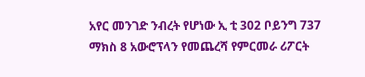አየር መንገድ ንብረት የሆነው ኢ ቲ 302 ቦይንግ 737 ማክስ 8 አውሮፕላን የመጨረሻ የምርመራ ሪፖርት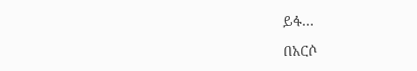ይፋ…

በአርሶ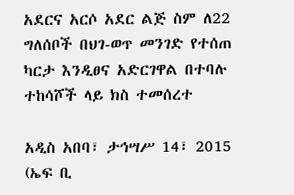አደርና አርሶ አደር ልጅ ስም ለ22 ግለሰቦች በህገ-ወጥ መንገድ የተሰጠ ካርታ እንዲፀና አድርገዋል በተባሉ ተከሳሾች ላይ ክስ ተመሰረተ

አዲስ አበባ፣ ታኅሣሥ 14፣ 2015 (ኤፍ ቢ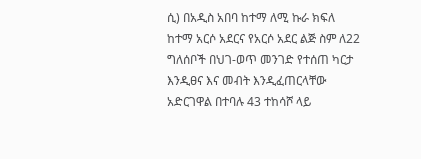ሲ) በአዲስ አበባ ከተማ ለሚ ኩራ ክፍለ ከተማ አርሶ አደርና የአርሶ አደር ልጅ ስም ለ22 ግለሰቦች በህገ-ወጥ መንገድ የተሰጠ ካርታ እንዲፀና እና መብት እንዲፈጠርላቸው አድርገዋል በተባሉ 43 ተከሳሾ ላይ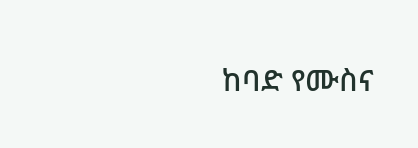ከባድ የሙስና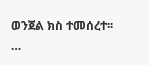ወንጀል ክስ ተመሰረተ፡፡…